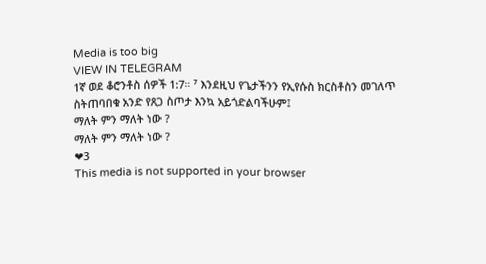Media is too big
VIEW IN TELEGRAM
1ኛ ወደ ቆሮንቶስ ሰዎች 1:7። ⁷ እንደዚህ የጌታችንን የኢየሱስ ክርስቶስን መገለጥ ስትጠባበቁ አንድ የጸጋ ስጦታ እንኳ አይጎድልባችሁም፤
ማለት ምን ማለት ነው ?
ማለት ምን ማለት ነው ?
❤3
This media is not supported in your browser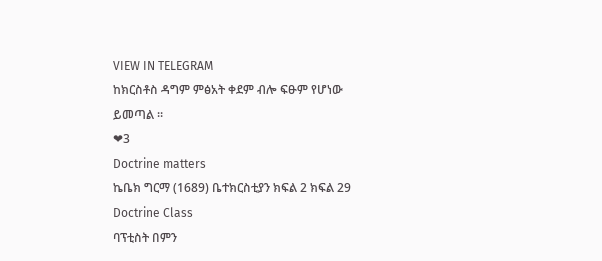VIEW IN TELEGRAM
ከክርስቶስ ዳግም ምፅአት ቀደም ብሎ ፍፁም የሆነው ይመጣል ።
❤3
Doctrine matters
ኬቤክ ግርማ (1689) ቤተክርስቲያን ክፍል 2 ክፍል 29 Doctrine Class
ባፕቲስት በምን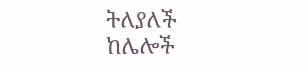ትለያለች ከሌሎች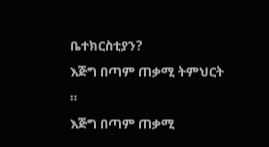ቤተክርስቲያን?
እጅግ በጣም ጠቃሚ ትምህርት ።
እጅግ በጣም ጠቃሚ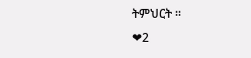ትምህርት ።
❤2